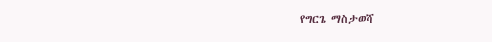የግርጌ ማስታወሻ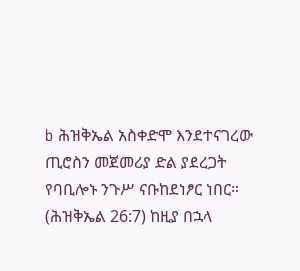b ሕዝቅኤል አስቀድሞ እንደተናገረው ጢሮስን መጀመሪያ ድል ያደረጋት የባቢሎኑ ንጉሥ ናቡከደነፆር ነበር። (ሕዝቅኤል 26:7) ከዚያ በኋላ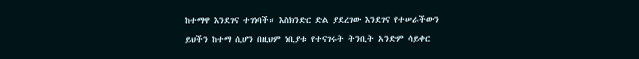ከተማዋ እንደገና ተገነባች። እስክንድር ድል ያደረገው እንደገና የተሠራችውን ይህችን ከተማ ሲሆን በዚህም ነቢያቱ የተናገሩት ትንቢት አንድም ሳይቀር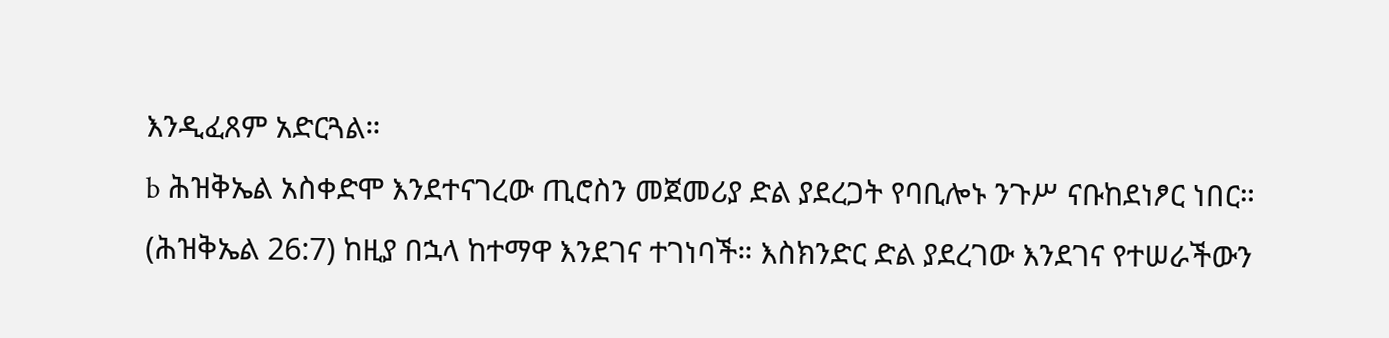እንዲፈጸም አድርጓል።
b ሕዝቅኤል አስቀድሞ እንደተናገረው ጢሮስን መጀመሪያ ድል ያደረጋት የባቢሎኑ ንጉሥ ናቡከደነፆር ነበር። (ሕዝቅኤል 26:7) ከዚያ በኋላ ከተማዋ እንደገና ተገነባች። እስክንድር ድል ያደረገው እንደገና የተሠራችውን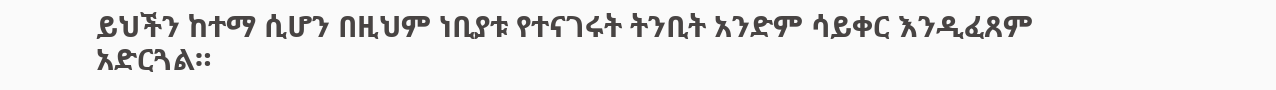ይህችን ከተማ ሲሆን በዚህም ነቢያቱ የተናገሩት ትንቢት አንድም ሳይቀር እንዲፈጸም አድርጓል።